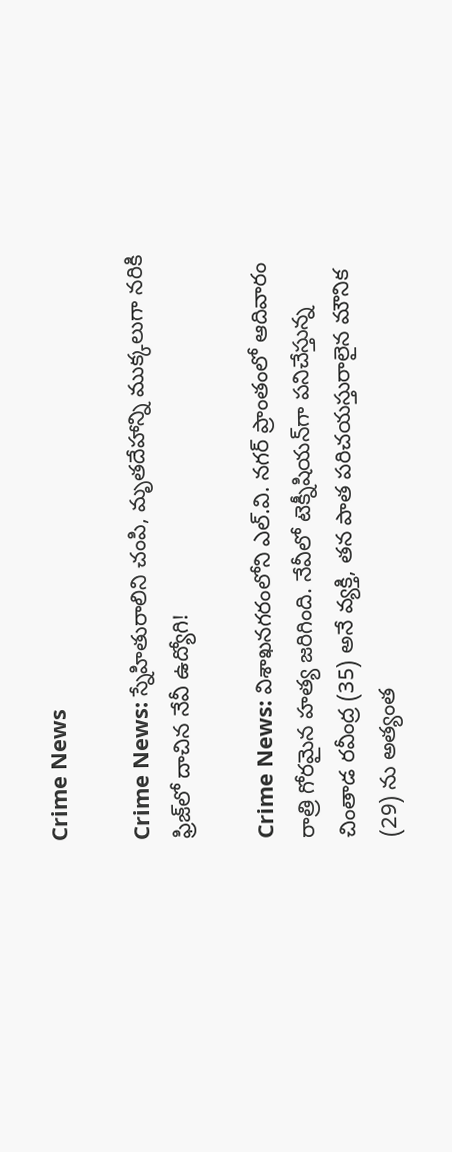Crime News

Crime News: స్నేహితురాలిని చంపి, మృతదేహాన్ని ముక్కలుగా నరికి ఫ్రిజ్‌లో దాచిన నేవీ ఉద్యోగి!

Crime News: విశాఖనగరంలోని ఎల్.వి. నగర్ ప్రాంతంలో ఆదివారం రాత్రి గోరమైన హత్య జరిగింది. నేవీలో టెక్నీషియన్‌గా పనిచేస్తున్న చింతాడ రవీంద్ర (35) అనే వ్యక్తి, తన పాత పరిచయస్తురాలైన మౌనిక (29) ను అత్యంత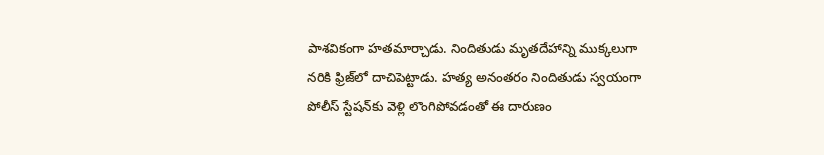పాశవికంగా హతమార్చాడు. నిందితుడు మృతదేహాన్ని ముక్కలుగా నరికి ఫ్రిజ్‌లో దాచిపెట్టాడు. హత్య అనంతరం నిందితుడు స్వయంగా పోలీస్ స్టేషన్‌కు వెళ్లి లొంగిపోవడంతో ఈ దారుణం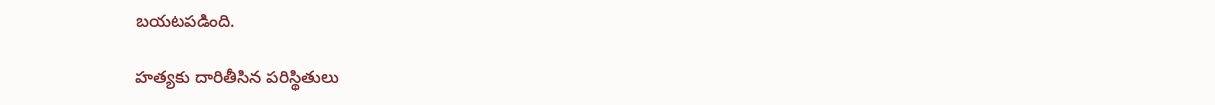బయటపడింది.

హత్యకు దారితీసిన పరిస్థితులు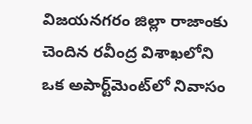విజయనగరం జిల్లా రాజాంకు చెందిన రవీంద్ర విశాఖలోని ఒక అపార్ట్‌మెంట్‌లో నివాసం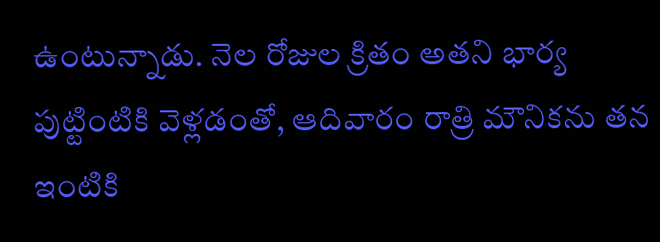ఉంటున్నాడు. నెల రోజుల క్రితం అతని భార్య పుట్టింటికి వెళ్లడంతో, ఆదివారం రాత్రి మౌనికను తన ఇంటికి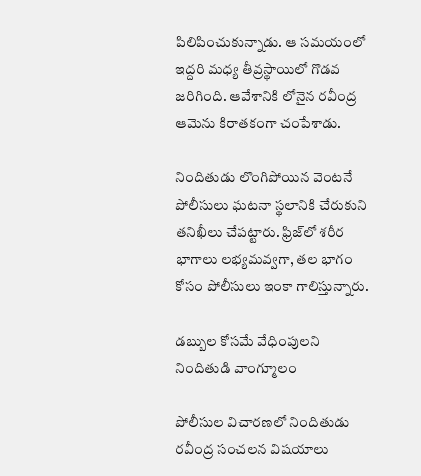పిలిపించుకున్నాడు. ఆ సమయంలో ఇద్దరి మధ్య తీవ్రస్థాయిలో గొడవ జరిగింది. ఆవేశానికి లోనైన రవీంద్ర ఆమెను కిరాతకంగా చంపేశాడు.

నిందితుడు లొంగిపోయిన వెంటనే పోలీసులు ఘటనా స్థలానికి చేరుకుని తనిఖీలు చేపట్టారు. ఫ్రిజ్‌లో శరీర భాగాలు లభ్యమవ్వగా, తల భాగం కోసం పోలీసులు ఇంకా గాలిస్తున్నారు.

డబ్బుల కోసమే వేధింపులని నిందితుడి వాంగ్మూలం

పోలీసుల విచారణలో నిందితుడు రవీంద్ర సంచలన విషయాలు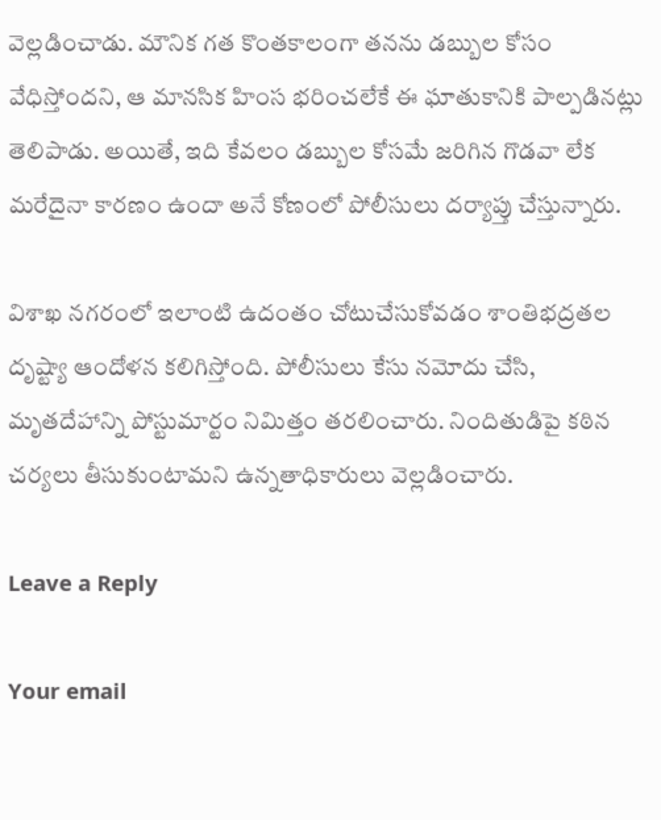వెల్లడించాడు. మౌనిక గత కొంతకాలంగా తనను డబ్బుల కోసం వేధిస్తోందని, ఆ మానసిక హింస భరించలేకే ఈ ఘాతుకానికి పాల్పడినట్లు తెలిపాడు. అయితే, ఇది కేవలం డబ్బుల కోసమే జరిగిన గొడవా లేక మరేదైనా కారణం ఉందా అనే కోణంలో పోలీసులు దర్యాప్తు చేస్తున్నారు.

విశాఖ నగరంలో ఇలాంటి ఉదంతం చోటుచేసుకోవడం శాంతిభద్రతల దృష్ట్యా ఆందోళన కలిగిస్తోంది. పోలీసులు కేసు నమోదు చేసి, మృతదేహాన్ని పోస్టుమార్టం నిమిత్తం తరలించారు. నిందితుడిపై కఠిన చర్యలు తీసుకుంటామని ఉన్నతాధికారులు వెల్లడించారు.

Leave a Reply

Your email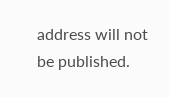address will not be published.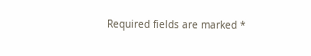Required fields are marked *